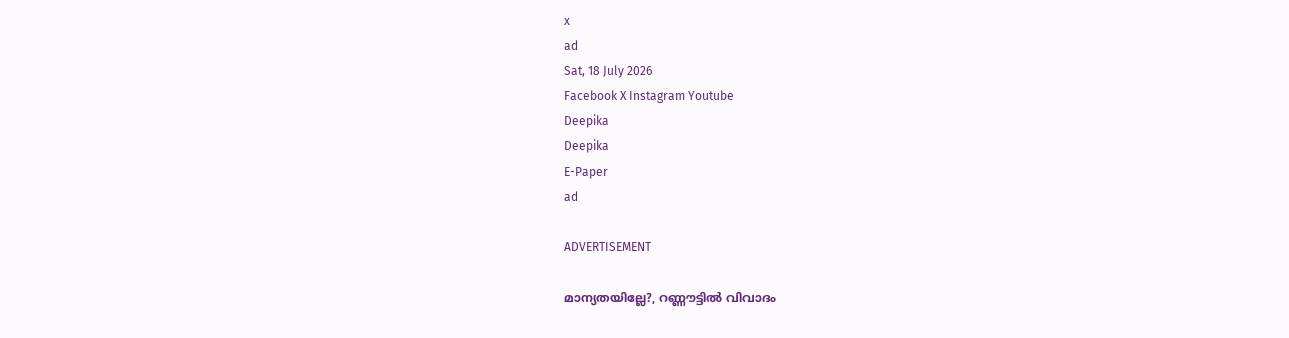x
ad
Sat, 18 July 2026
Facebook X Instagram Youtube
Deepika
Deepika
E-Paper
ad

ADVERTISEMENT

മാന്യതയില്ലേ?, റണ്ണൗട്ടിൽ വിവാദം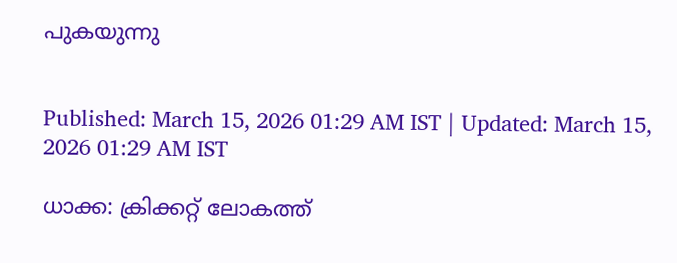പുകയുന്നു


Published: March 15, 2026 01:29 AM IST | Updated: March 15, 2026 01:29 AM IST

ധാക്ക: ക്രിക്കറ്റ് ലോകത്ത്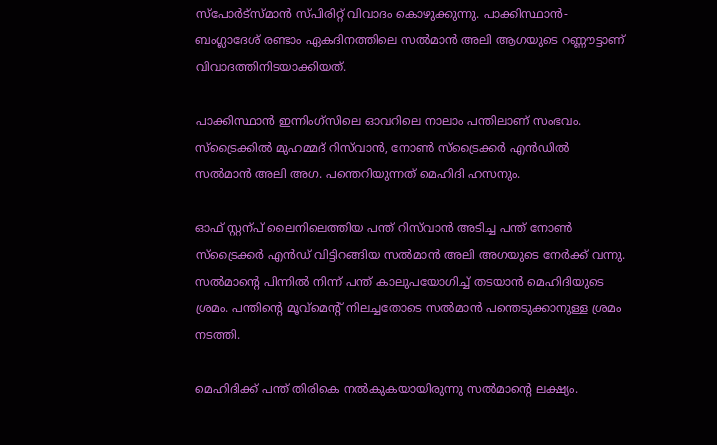സ്പോർട്സ്മാൻ സ്പിരിറ്റ് വിവാദം കൊഴുക്കുന്നു. പാക്കിസ്ഥാൻ-ബംഗ്ലാദേശ് രണ്ടാം ഏകദിനത്തിലെ സൽമാൻ അലി ആഗയുടെ റണ്ണൗട്ടാണ് വിവാദത്തിനിടയാക്കിയത്.

പാക്കിസ്ഥാൻ ഇന്നിംഗ്സിലെ ഓവറിലെ നാലാം പന്തിലാണ് സംഭവം. സ്ട്രൈക്കിൽ മുഹമ്മദ് റിസ്‌വാന്‍, നോണ്‍ സ്ട്രൈക്കർ എൻഡിൽ സൽമാൻ അലി അഗ. പന്തെറിയുന്നത് മെഹിദി ഹസനും.

ഓഫ് സ്റ്റന്പ് ലൈനിലെത്തിയ പന്ത് റിസ്‌വാന്‍ അടിച്ച പന്ത് നോണ്‍ സ്ട്രൈക്കർ എൻഡ് വിട്ടിറങ്ങിയ സൽമാൻ അലി അഗയുടെ നേർക്ക് വന്നു. സൽമാന്‍റെ പിന്നിൽ നിന്ന് പന്ത് കാലുപയോഗിച്ച് തടയാൻ മെഹിദിയുടെ ശ്രമം. പന്തിന്‍റെ മൂവ്മെന്‍റ് നിലച്ചതോടെ സൽമാൻ പന്തെടുക്കാനുള്ള ശ്രമം നടത്തി.

മെഹിദിക്ക് പന്ത് തിരികെ നൽകുകയായിരുന്നു സൽമാന്‍റെ ലക്ഷ്യം.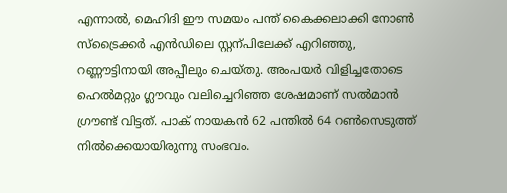എന്നാൽ, മെഹിദി ഈ സമയം പന്ത് കൈക്കലാക്കി നോണ്‍ സ്ട്രൈക്കർ എൻഡിലെ സ്റ്റന്പിലേക്ക് എറിഞ്ഞു, റണ്ണൗട്ടിനായി അപ്പീലും ചെയ്തു. അംപയർ വിളിച്ചതോടെ ഹെൽമറ്റും ഗ്ലൗവും വലിച്ചെറിഞ്ഞ ശേഷമാണ് സൽമാൻ ഗ്രൗണ്ട് വിട്ടത്. പാക് നായകൻ 62 പന്തിൽ 64 റണ്‍സെടുത്ത് നിൽക്കെയായിരുന്നു സംഭവം.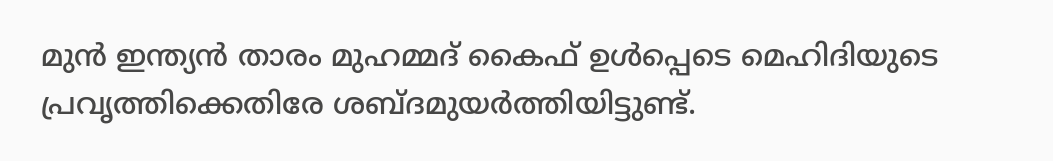മുൻ ഇന്ത്യൻ താരം മുഹമ്മദ് കൈഫ് ഉൾപ്പെടെ മെഹിദിയുടെ പ്രവൃത്തിക്കെതിരേ ശബ്ദമുയർത്തിയിട്ടുണ്ട്.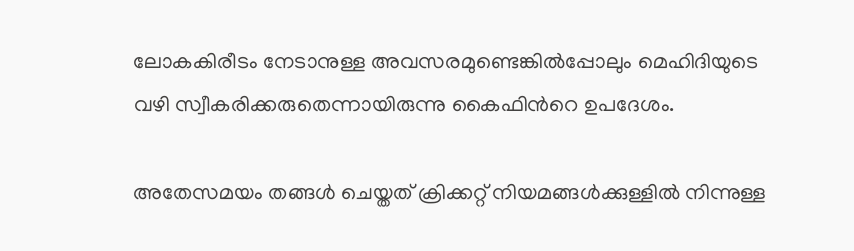ലോകകിരീടം നേടാനുള്ള അവസരമുണ്ടെങ്കിൽപ്പോലും മെഹിദിയുടെ വഴി സ്വീകരിക്കരുതെന്നായിരുന്നു കൈഫിന്‍റെ ഉപദേശം.

അതേസമയം തങ്ങൾ ചെയ്തത് ക്രിക്കറ്റ് നിയമങ്ങൾക്കുള്ളിൽ നിന്നുള്ള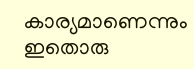കാര്യമാണെന്നും ഇതൊരു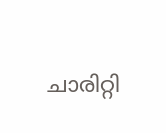ചാരിറ്റി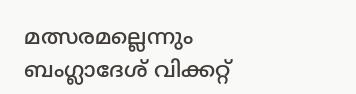മത്സരമല്ലെന്നും ബംഗ്ലാദേശ് വിക്കറ്റ്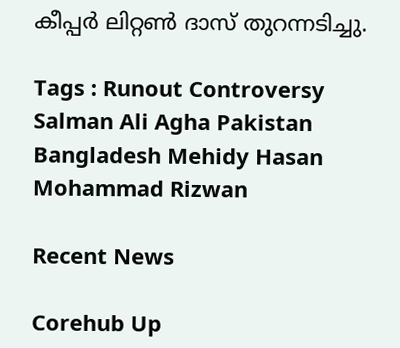കീപ്പർ ലിറ്റണ്‍ ദാസ് തുറന്നടിച്ചു.

Tags : Runout Controversy Salman Ali Agha Pakistan Bangladesh Mehidy Hasan Mohammad Rizwan

Recent News

Corehub Up